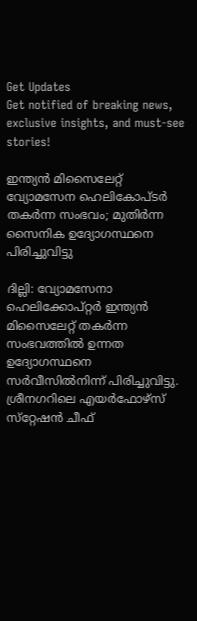Get Updates
Get notified of breaking news, exclusive insights, and must-see stories!

ഇന്ത്യന്‍ മിസൈലേറ്റ് വ്യോമസേന ഹെലികോപ്ടര്‍ തകര്‍ന്ന സംഭവം; മുതിർന്ന സൈനിക ഉദ്യോഗസ്ഥനെ പിരിച്ചുവിട്ടു

ദില്ലി: വ്യോമസേനാ ഹെലിക്കോപ്റ്റര്‍ ഇന്ത്യന്‍ മിസൈലേറ്റ് തകര്‍ന്ന സംഭവത്തിൽ ഉന്നത ഉദ്യോഗസ്ഥനെ സര്‍വീസില്‍നിന്ന് പിരിച്ചുവിട്ടു. ശ്രീനഗറിലെ എയര്‍ഫോഴ്‌സ് സ്‌റ്റേഷന്‍ ചീഫ്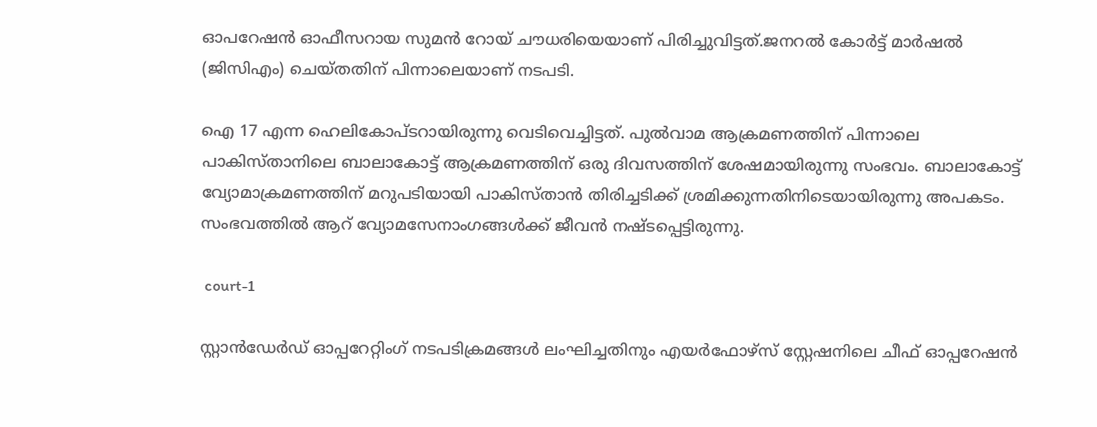ഓപറേഷന്‍ ഓഫീസറായ സുമന്‍ റോയ് ചൗധരിയെയാണ് പിരിച്ചുവിട്ടത്.ജനറല്‍ കോര്‍ട്ട് മാര്‍ഷല്‍ (ജിസിഎം) ചെയ്തതിന് പിന്നാലെയാണ് നടപടി.

ഐ 17 എന്ന ഹെലികോപ്ടറായിരുന്നു വെടിവെച്ചിട്ടത്. പുല്‍വാമ ആക്രമണത്തിന് പിന്നാലെ പാകിസ്താനിലെ ബാലാകോട്ട് ആക്രമണത്തിന് ഒരു ദിവസത്തിന് ശേഷമായിരുന്നു സംഭവം. ബാലാകോട്ട് വ്യോമാക്രമണത്തിന് മറുപടിയായി പാകിസ്താന്‍ തിരിച്ചടിക്ക് ശ്രമിക്കുന്നതിനിടെയായിരുന്നു അപകടം. സംഭവത്തില്‍ ആറ് വ്യോമസേനാംഗങ്ങള്‍ക്ക് ജീവന്‍ നഷ്ടപ്പെട്ടിരുന്നു.

 court-1

സ്റ്റാൻഡേർഡ് ഓപ്പറേറ്റിംഗ് നടപടിക്രമങ്ങൾ ലംഘിച്ചതിനും എയർഫോഴ്സ് സ്റ്റേഷനിലെ ചീഫ് ഓപ്പറേഷൻ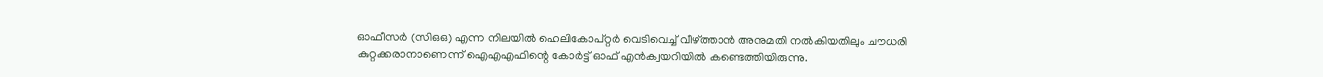ഓഫീസർ (സിഒഒ) എന്ന നിലയിൽ ഹെലികോപ്റ്റർ വെടിവെച്ച് വീഴ്ത്താൻ അനുമതി നൽകിയതിലും ചൗധരി കുറ്റക്കരാനാണെന്ന് ഐഎഎഫിന്റെ കോർട്ട് ഓഫ് എൻക്വയറിയിൽ കണ്ടെത്തിയിരുന്നു.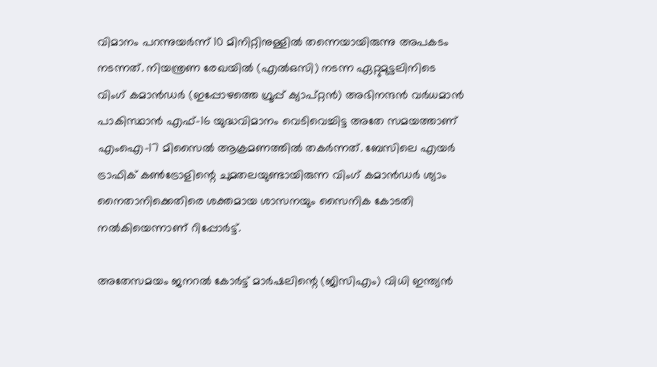വിമാനം പറന്നുയർന്ന് 10 മിനിറ്റിനുള്ളിൽ തന്നെയായിരുന്നു അപകടം നടന്നത്. നിയന്ത്രണ രേഖയിൽ (എൽഒസി) നടന്ന ഏറ്റുമുട്ടലിനിടെ വിംഗ് കമാൻഡർ (ഇപ്പോഴത്തെ ഗ്രൂപ്പ് ക്യാപ്റ്റൻ) അഭിനന്ദൻ വർധമാൻ പാകിസ്ഥാൻ എഫ്-16 യുദ്ധവിമാനം വെടിവെച്ചിട്ട അതേ സമയത്താണ് എംഐ-17 മിസൈൽ ആക്രമണത്തിൽ തകർന്നത്. ബേസിലെ എയർ ട്രാഫിക് കൺട്രോളിന്റെ ചുമതലയുണ്ടായിരുന്ന വിംഗ് കമാൻഡർ ശ്യാം നൈതാനിക്കെതിരെ ശക്തമായ ശാസനയും സൈനിക കോടതി നൽകിയെന്നാണ് റിപ്പോർട്ട്.

അതേസമയം ജനറൽ കോർട്ട് മാർഷലിന്റെ (ജിസിഎം) വിധി ഇന്ത്യൻ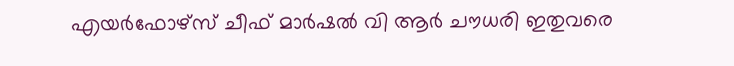എയർഫോഴ്സ് ചീഫ് മാർഷൽ വി ആർ ചൗധരി ഇതുവരെ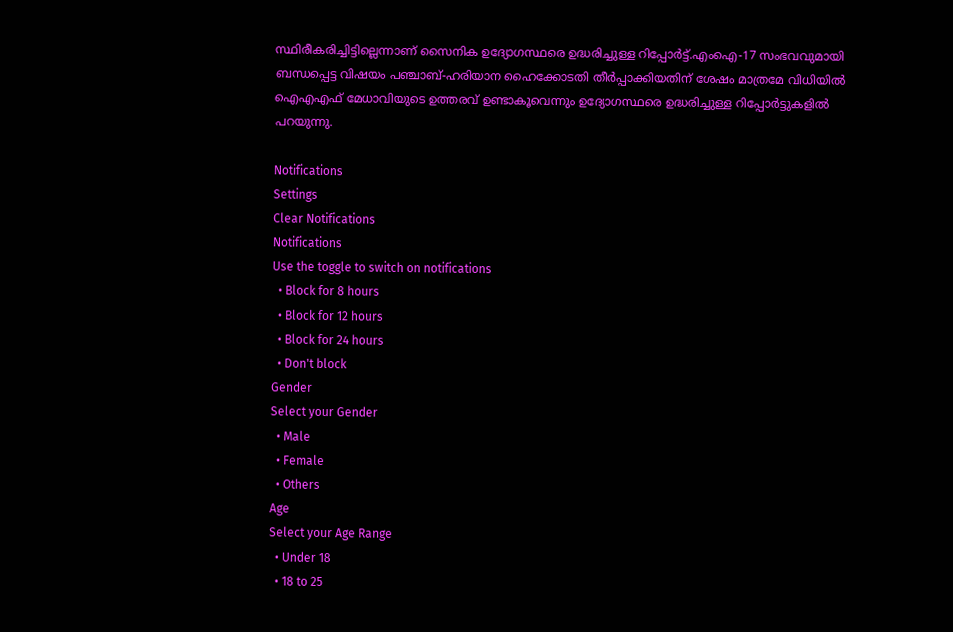സ്ഥിരീകരിച്ചിട്ടില്ലെന്നാണ് സൈനിക ഉദ്യോഗസ്ഥരെ ഉദ്ധരിച്ചുള്ള റിപ്പോർട്ട്.എംഐ-17 സംഭവവുമായി ബന്ധപ്പെട്ട വിഷയം പഞ്ചാബ്-ഹരിയാന ഹൈക്കോടതി തീർപ്പാക്കിയതിന് ശേഷം മാത്രമേ വിധിയിൽ ഐഎഎഫ് മേധാവിയുടെ ഉത്തരവ് ഉണ്ടാകൂവെന്നും ഉദ്യോഗസ്ഥരെ ഉദ്ധരിച്ചുള്ള റിപ്പോർട്ടുകളിൽ പറയുന്നു.

Notifications
Settings
Clear Notifications
Notifications
Use the toggle to switch on notifications
  • Block for 8 hours
  • Block for 12 hours
  • Block for 24 hours
  • Don't block
Gender
Select your Gender
  • Male
  • Female
  • Others
Age
Select your Age Range
  • Under 18
  • 18 to 25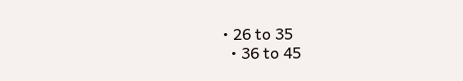• 26 to 35
  • 36 to 45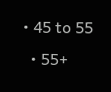• 45 to 55
  • 55+